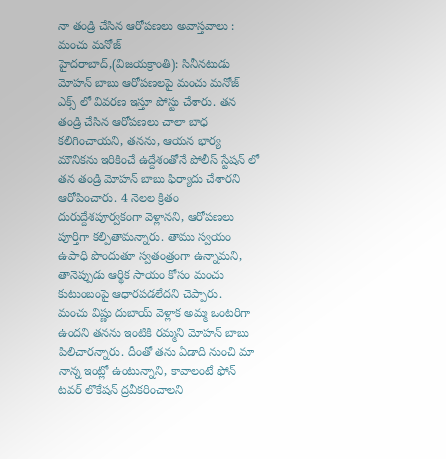నా తండ్రి చేసిన ఆరోపణలు అవాస్తవాలు : మంచు మనోజ్
హైదరాబాద్,(విజయక్రాంతి): సినీనటుడు మోహన్ బాబు ఆరోపణలపై మంచు మనోజ్ ఎక్స్ లో వివరణ ఇస్తూ పోస్టు చేశారు. తన తండ్రి చేసిన ఆరోపణలు చాలా బాధ కలిగించాయని, తనను, ఆయన భార్య మౌనికను ఇరికించే ఉద్దేశంతోనే పోలీస్ స్టేషన్ లో తన తండ్రి మోహన్ బాబు ఫిర్యాదు చేశారని ఆరోపించారు. 4 నెలల క్రితం దురుద్దేశపూర్వకంగా వెళ్లానని, ఆరోపణలు పూర్తిగా కల్పితామన్నారు. తాము స్వయం ఉపాధి పొందుతూ స్వతంత్రంగా ఉన్నామని, తానెప్పుడు ఆర్థిక సాయం కోసం మంచు కుటుంబంపై ఆధారపడలేదని చెప్పారు.
మంచు విష్ణు దుబాయ్ వెళ్లాక అమ్మ ఒంటరిగా ఉందని తనను ఇంటికి రమ్మని మోహన్ బాబు పిలిచారన్నారు. దీంతో తను ఏడాది నుంచి మా నాన్న ఇంట్లో ఉంటున్నాని, కావాలంటే ఫోన్ టవర్ లొకేషన్ ద్రవీకరించాలని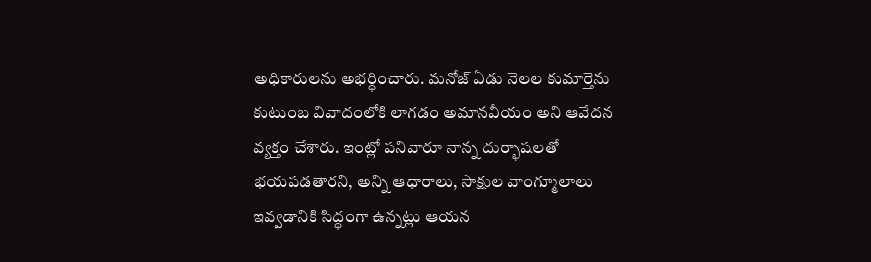అధికారులను అభర్ధించారు. మనోజ్ ఏడు నెలల కుమార్తెను కుటుంబ వివాదంలోకి లాగడం అమానవీయం అని ఆవేదన వ్యక్తం చేశారు. ఇంట్లో పనివారూ నాన్న దుర్భాషలతో భయపడతారని, అన్ని ఆధారాలు, సాక్షుల వాంగ్మూలాలు ఇవ్వడానికి సిద్ధంగా ఉన్నట్లు ఆయన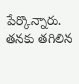పేర్కొన్నారు.
తనకు తగిలిన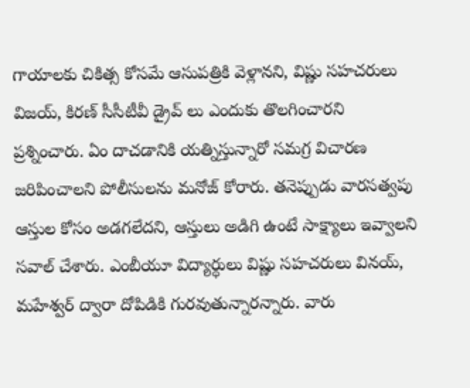గాయాలకు చికిత్స కోసమే ఆసుపత్రికి వెళ్లానని, విష్ణు సహచరులు విజయ్, కిరణ్ సీసీటీవీ డ్రైవ్ లు ఎందుకు తొలగించారని ప్రశ్నించారు. ఏం దాచడానికి యత్నిస్తున్నారో సమగ్ర విచారణ జరిపించాలని పోలీసులను మనోజ్ కోరారు. తనెప్పుడు వారసత్వపు ఆస్తుల కోసం అడగలేదని, ఆస్తులు అడిగి ఉంటే సాక్ష్యాలు ఇవ్వాలని సవాల్ చేశారు. ఎంబీయూ విద్యార్ధులు విష్ణు సహచరులు వినయ్, మహేశ్వర్ ద్వారా దోపిడికి గురవుతున్నారన్నారు. వారు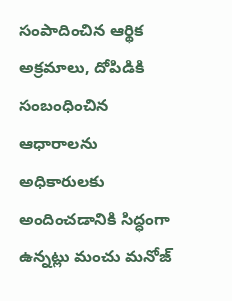సంపాదించిన ఆర్థిక అక్రమాలు, దోపిడికి సంబంధించిన ఆధారాలను అధికారులకు అందించడానికి సిద్ధంగా ఉన్నట్లు మంచు మనోజ్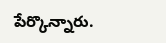పేర్కొన్నారు.